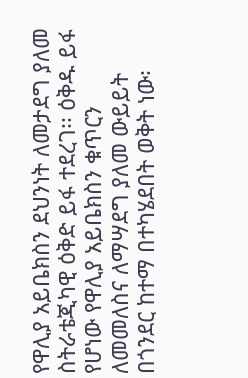የዋሊያ አይቤክስን ደህንነት ለመታደግ ያለመ ስትራቴጂካዊ ዕቅድ ይፋ ተደረገ፡፡ ዕቅዱ ይፋ የሆነው የዋሊያ አይቤክስን ቁጥርን ለመመለስና ለማሣደግ ያለመ ውይይት በጎንደር ከተማ በተካሄደበት ወቅት ነው፡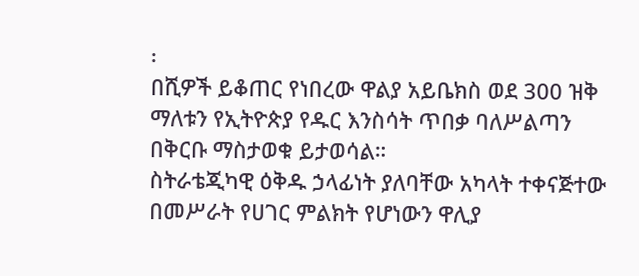፡
በሺዎች ይቆጠር የነበረው ዋልያ አይቤክስ ወደ 300 ዝቅ ማለቱን የኢትዮጵያ የዱር እንስሳት ጥበቃ ባለሥልጣን በቅርቡ ማስታወቁ ይታወሳል።
ስትራቴጂካዊ ዕቅዱ ኃላፊነት ያለባቸው አካላት ተቀናጅተው በመሥራት የሀገር ምልክት የሆነውን ዋሊያ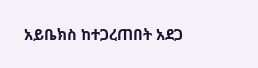አይቤክስ ከተጋረጠበት አደጋ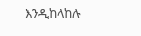እንዲከላከሉ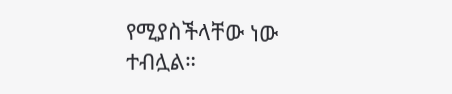የሚያስችላቸው ነው ተብሏል።